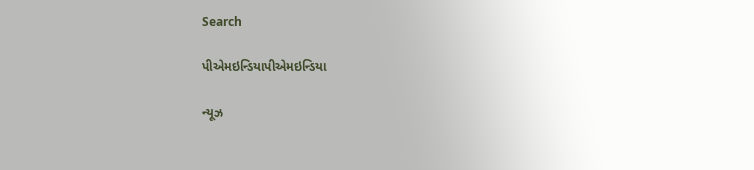Search

પીએમઇન્ડિયાપીએમઇન્ડિયા

ન્યૂઝ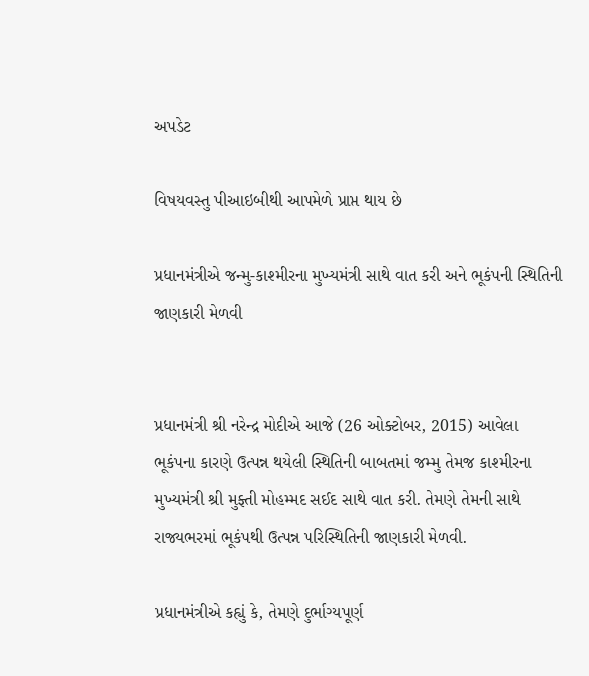અપડેટ

વિષયવસ્તુ પીઆઇબીથી આપમેળે પ્રાપ્ત થાય છે

પ્રધાનમંત્રીએ જન્મુ-કાશ્મીરના મુખ્યમંત્રી સાથે વાત કરી અને ભૂકંપની સ્થિતિની જાણકારી મેળવી


પ્રધાનમંત્રી શ્રી નરેન્દ્ર મોદીએ આજે (26 ઓક્ટોબર, 2015) આવેલા ભૂકંપના કારણે ઉત્પન્ન થયેલી સ્થિતિની બાબતમાં જમ્મુ તેમજ કાશ્મીરના મુખ્યમંત્રી શ્રી મુફ્તી મોહમ્મદ સઈદ સાથે વાત કરી. તેમણે તેમની સાથે રાજ્યભરમાં ભૂકંપથી ઉત્પન્ન પરિસ્થિતિની જાણકારી મેળવી.

પ્રધાનમંત્રીએ કહ્યું કે, તેમણે દુર્ભાગ્યપૂર્ણ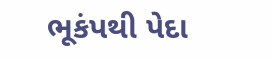ભૂકંપથી પેદા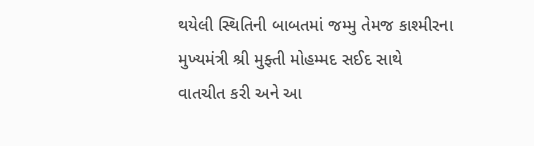થયેલી સ્થિતિની બાબતમાં જમ્મુ તેમજ કાશ્મીરના મુખ્યમંત્રી શ્રી મુફ્તી મોહમ્મદ સઈદ સાથે વાતચીત કરી અને આ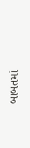બાબતમાં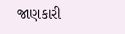જાણકારી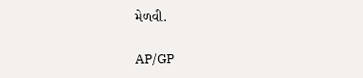મેળવી.

AP/GP